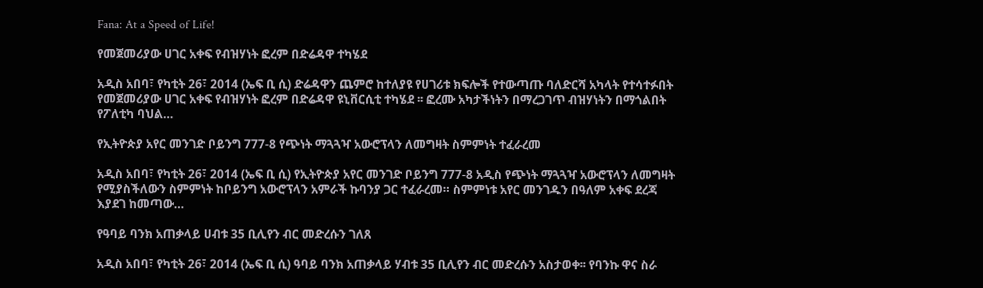Fana: At a Speed of Life!

የመጀመሪያው ሀገር አቀፍ የብዝሃነት ፎረም በድሬዳዋ ተካሄደ

አዲስ አበባ፣ የካቲት 26፣ 2014 (ኤፍ ቢ ሲ) ድሬዳዋን ጨምሮ ከተለያዩ የሀገሪቱ ክፍሎች የተውጣጡ ባለድርሻ አካላት የተሳተፉበት የመጀመሪያው ሀገር አቀፍ የብዝሃነት ፎረም በድሬዳዋ ዩኒቨርሲቲ ተካሄደ ፡፡ ፎረሙ አካታችነትን በማረጋገጥ ብዝሃነትን በማጎልበት የፖለቲካ ባህል…

የኢትዮጵያ አየር መንገድ ቦይንግ 777-8 የጭነት ማጓጓዣ አውሮፕላን ለመግዛት ስምምነት ተፈራረመ

አዲስ አበባ፣ የካቲት 26፣ 2014 (ኤፍ ቢ ሲ) የኢትዮጵያ አየር መንገድ ቦይንግ 777-8 አዲስ የጭነት ማጓጓዣ አውሮፕላን ለመግዛት የሚያስችለውን ስምምነት ከቦይንግ አውሮፕላን አምራች ኩባንያ ጋር ተፈራረመ። ስምምነቱ አየር መንገዱን በዓለም አቀፍ ደረጃ እያደገ ከመጣው…

የዓባይ ባንክ አጠቃላይ ሀብቱ 35 ቢሊየን ብር መድረሱን ገለጸ

አዲስ አበባ፣ የካቲት 26፣ 2014 (ኤፍ ቢ ሲ) ዓባይ ባንክ አጠቃላይ ሃብቱ 35 ቢሊየን ብር መድረሱን አስታወቀ፡፡ የባንኩ ዋና ስራ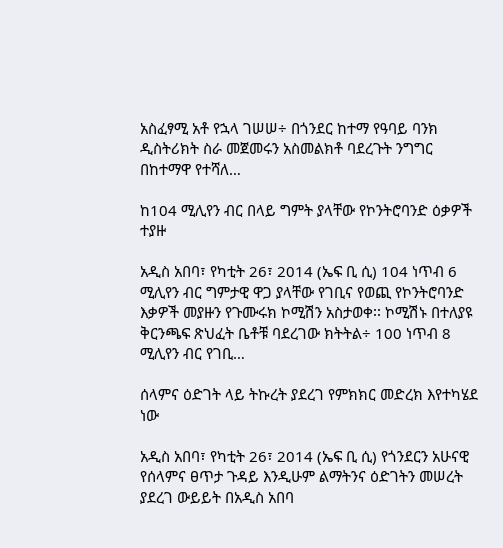አስፈፃሚ አቶ የኋላ ገሠሠ÷ በጎንደር ከተማ የዓባይ ባንክ ዲስትሪክት ስራ መጀመሩን አስመልክቶ ባደረጉት ንግግር በከተማዋ የተሻለ…

ከ104 ሚሊየን ብር በላይ ግምት ያላቸው የኮንትሮባንድ ዕቃዎች ተያዙ

አዲስ አበባ፣ የካቲት 26፣ 2014 (ኤፍ ቢ ሲ) 104 ነጥብ 6 ሚሊየን ብር ግምታዊ ዋጋ ያላቸው የገቢና የወጪ የኮንትሮባንድ እቃዎች መያዙን የጉሙሩክ ኮሚሽን አስታወቀ፡፡ ኮሚሽኑ በተለያዩ ቅርንጫፍ ጽህፈት ቤቶቹ ባደረገው ክትትል÷ 100 ነጥብ 8 ሚሊየን ብር የገቢ…

ሰላምና ዕድገት ላይ ትኩረት ያደረገ የምክክር መድረክ እየተካሄደ ነው

አዲስ አበባ፣ የካቲት 26፣ 2014 (ኤፍ ቢ ሲ) የጎንደርን አሁናዊ የሰላምና ፀጥታ ጉዳይ እንዲሁም ልማትንና ዕድገትን መሠረት ያደረገ ውይይት በአዲስ አበባ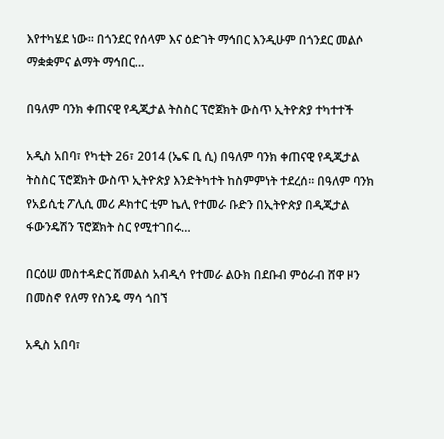እየተካሄደ ነው፡፡ በጎንደር የሰላም እና ዕድገት ማኅበር እንዲሁም በጎንደር መልሶ ማቋቋምና ልማት ማኅበር…

በዓለም ባንክ ቀጠናዊ የዲጂታል ትስስር ፕሮጀክት ውስጥ ኢትዮጵያ ተካተተች

አዲስ አበባ፣ የካቲት 26፣ 2014 (ኤፍ ቢ ሲ) በዓለም ባንክ ቀጠናዊ የዲጂታል ትስስር ፕሮጀክት ውስጥ ኢትዮጵያ እንድትካተት ከስምምነት ተደረሰ። በዓለም ባንክ የአይሲቲ ፖሊሲ መሪ ዶክተር ቲም ኬሊ የተመራ ቡድን በኢትዮጵያ በዲጂታል ፋውንዴሽን ፕሮጀክት ስር የሚተገበሩ…

በርዕሠ መስተዳድር ሽመልስ አብዲሳ የተመራ ልዑክ በደቡብ ምዕራብ ሸዋ ዞን በመስኖ የለማ የስንዴ ማሳ ጎበኘ

አዲስ አበባ፣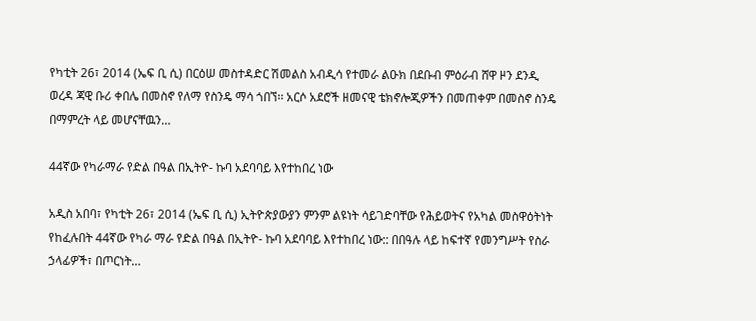የካቲት 26፣ 2014 (ኤፍ ቢ ሲ) በርዕሠ መስተዳድር ሽመልስ አብዲሳ የተመራ ልዑክ በደቡብ ምዕራብ ሸዋ ዞን ደንዲ ወረዳ ጃዊ ቡሪ ቀበሌ በመስኖ የለማ የስንዴ ማሳ ጎበኘ፡፡ አርሶ አደሮች ዘመናዊ ቴክኖሎጂዎችን በመጠቀም በመስኖ ስንዴ በማምረት ላይ መሆናቸዉን…

44ኛው የካራማራ የድል በዓል በኢትዮ- ኩባ አደባባይ እየተከበረ ነው

አዲስ አበባ፣ የካቲት 26፣ 2014 (ኤፍ ቢ ሲ) ኢትዮጵያውያን ምንም ልዩነት ሳይገድባቸው የሕይወትና የአካል መስዋዕትነት የከፈሉበት 44ኛው የካራ ማራ የድል በዓል በኢትዮ- ኩባ አደባባይ እየተከበረ ነው:: በበዓሉ ላይ ከፍተኛ የመንግሥት የስራ ኃላፊዎች፣ በጦርነት…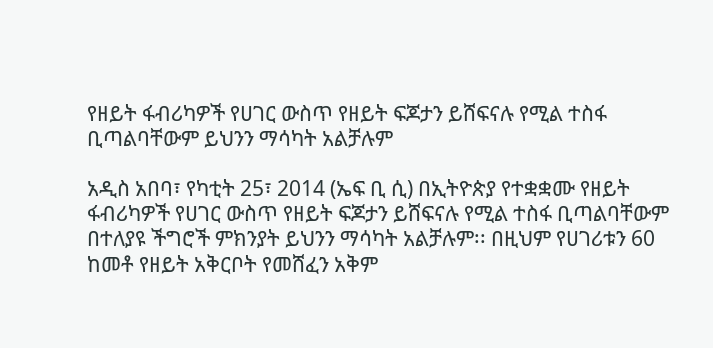የዘይት ፋብሪካዎች የሀገር ውስጥ የዘይት ፍጆታን ይሸፍናሉ የሚል ተስፋ ቢጣልባቸውም ይህንን ማሳካት አልቻሉም

አዲስ አበባ፣ የካቲት 25፣ 2014 (ኤፍ ቢ ሲ) በኢትዮጵያ የተቋቋሙ የዘይት ፋብሪካዎች የሀገር ውስጥ የዘይት ፍጆታን ይሸፍናሉ የሚል ተስፋ ቢጣልባቸውም በተለያዩ ችግሮች ምክንያት ይህንን ማሳካት አልቻሉም፡፡ በዚህም የሀገሪቱን 60 ከመቶ የዘይት አቅርቦት የመሸፈን አቅም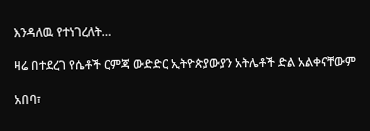እንዳለዉ የተነገረለት…

ዛሬ በተደረገ የሴቶች ርምጃ ውድድር ኢትዮጵያውያን አትሌቶች ድል አልቀናቸውም

አበባ፣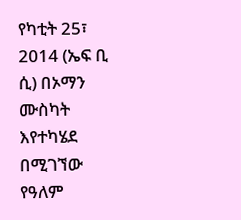የካቲት 25፣ 2014 (ኤፍ ቢ ሲ) በኦማን ሙስካት እየተካሄደ በሚገኘው የዓለም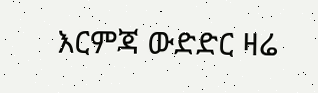እርምጃ ውድድር ዛሬ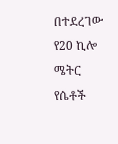በተደረገው የ20 ኪሎ ሜትር የሴቶች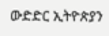ውድድር ኢትዮጵያን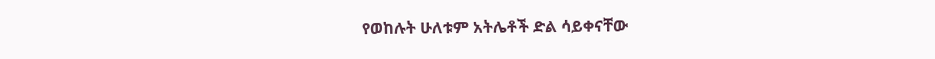የወከሉት ሁለቱም አትሌቶች ድል ሳይቀናቸው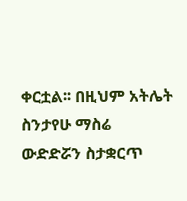ቀርቷል፡፡ በዚህም አትሌት ስንታየሁ ማስሬ ውድድሯን ስታቋርጥ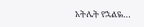አትሌት የኋልዬ…